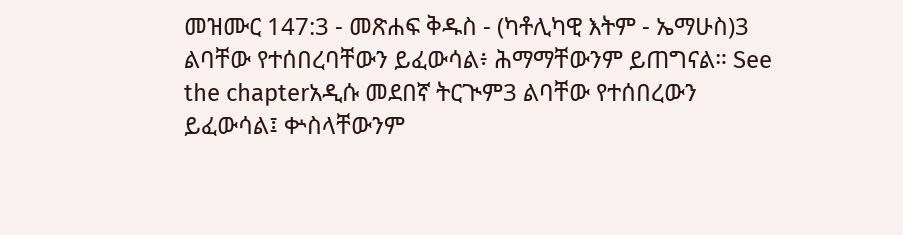መዝሙር 147:3 - መጽሐፍ ቅዱስ - (ካቶሊካዊ እትም - ኤማሁስ)3 ልባቸው የተሰበረባቸውን ይፈውሳል፥ ሕማማቸውንም ይጠግናል። See the chapterአዲሱ መደበኛ ትርጒም3 ልባቸው የተሰበረውን ይፈውሳል፤ ቍስላቸውንም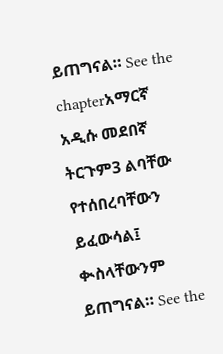ይጠግናል። See the chapterአማርኛ አዲሱ መደበኛ ትርጉም3 ልባቸው የተሰበረባቸውን ይፈውሳል፤ ቊስላቸውንም ይጠግናል። See the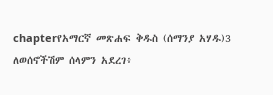chapterየአማርኛ መጽሐፍ ቅዱስ (ሰማንያ አሃዱ)3 ለወሰኖችሽም ሰላምን አደረገ፥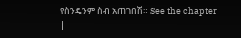የስንዴንም ስብ አጠገበሽ። See the chapter |